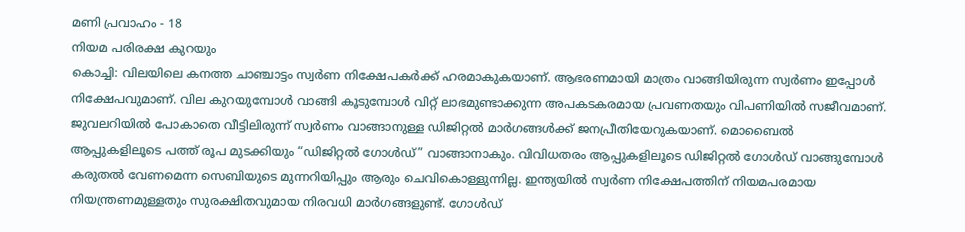മണി പ്രവാഹം - 18
നിയമ പരിരക്ഷ കുറയും
കൊച്ചി: വിലയിലെ കനത്ത ചാഞ്ചാട്ടം സ്വർണ നിക്ഷേപകർക്ക് ഹരമാകുകയാണ്. ആഭരണമായി മാത്രം വാങ്ങിയിരുന്ന സ്വർണം ഇപ്പോൾ നിക്ഷേപവുമാണ്. വില കുറയുമ്പോൾ വാങ്ങി കൂടുമ്പോൾ വിറ്റ് ലാഭമുണ്ടാക്കുന്ന അപകടകരമായ പ്രവണതയും വിപണിയിൽ സജീവമാണ്. ജുവലറിയിൽ പോകാതെ വീട്ടിലിരുന്ന് സ്വർണം വാങ്ങാനുള്ള ഡിജിറ്റൽ മാർഗങ്ങൾക്ക് ജനപ്രീതിയേറുകയാണ്. മൊബൈൽ ആപ്പുകളിലൂടെ പത്ത് രൂപ മുടക്കിയും “ഡിജിറ്റൽ ഗോൾഡ്” വാങ്ങാനാകും. വിവിധതരം ആപ്പുകളിലൂടെ ഡിജിറ്റൽ ഗോൾഡ് വാങ്ങുമ്പോൾ കരുതൽ വേണമെന്ന സെബിയുടെ മുന്നറിയിപ്പും ആരും ചെവികൊള്ളുന്നില്ല. ഇന്ത്യയിൽ സ്വർണ നിക്ഷേപത്തിന് നിയമപരമായ നിയന്ത്രണമുള്ളതും സുരക്ഷിതവുമായ നിരവധി മാർഗങ്ങളുണ്ട്. ഗോൾഡ്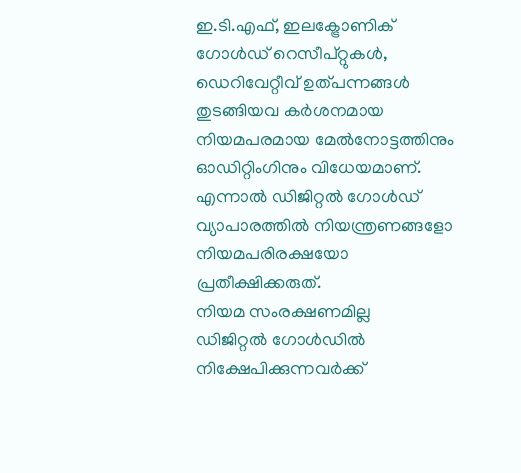ഇ.ടി.എഫ്, ഇലക്ട്രോണിക് ഗോൾഡ് റെസീപ്റ്റുകൾ, ഡെറിവേറ്റീവ് ഉത്പന്നങ്ങൾ തുടങ്ങിയവ കർശനമായ നിയമപരമായ മേൽനോട്ടത്തിനും ഓഡിറ്റിംഗിനും വിധേയമാണ്. എന്നാൽ ഡിജിറ്റൽ ഗോൾഡ് വ്യാപാരത്തിൽ നിയന്ത്രണങ്ങളോ നിയമപരിരക്ഷയോ പ്രതീക്ഷിക്കരുത്.
നിയമ സംരക്ഷണമില്ല
ഡിജിറ്റൽ ഗോൾഡിൽ നിക്ഷേപിക്കുന്നവർക്ക്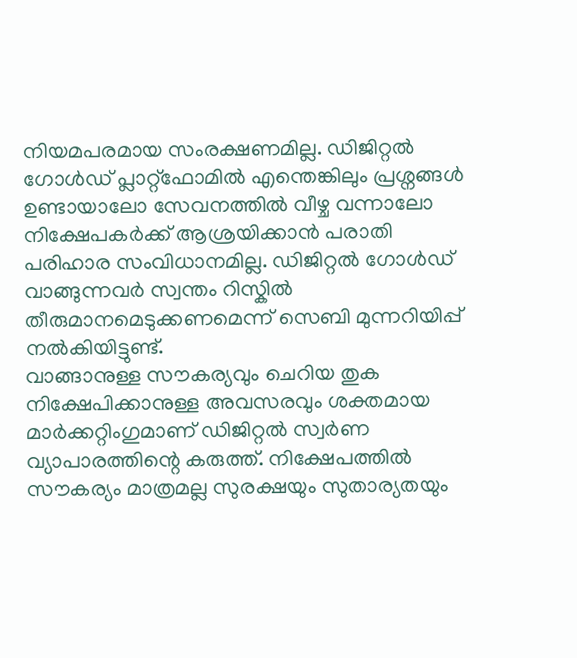നിയമപരമായ സംരക്ഷണമില്ല. ഡിജിറ്റൽ ഗോൾഡ് പ്ലാറ്റ്ഫോമിൽ എന്തെങ്കിലും പ്രശ്നങ്ങൾ ഉണ്ടായാലോ സേവനത്തിൽ വീഴ്ച വന്നാലോ നിക്ഷേപകർക്ക് ആശ്രയിക്കാൻ പരാതി പരിഹാര സംവിധാനമില്ല. ഡിജിറ്റൽ ഗോൾഡ് വാങ്ങുന്നവർ സ്വന്തം റിസ്കിൽ തീരുമാനമെടുക്കണമെന്ന് സെബി മുന്നറിയിപ്പ് നൽകിയിട്ടുണ്ട്.
വാങ്ങാനുള്ള സൗകര്യവും ചെറിയ തുക നിക്ഷേപിക്കാനുള്ള അവസരവും ശക്തമായ മാർക്കറ്റിംഗുമാണ് ഡിജിറ്റൽ സ്വർണ വ്യാപാരത്തിന്റെ കരുത്ത്. നിക്ഷേപത്തിൽ സൗകര്യം മാത്രമല്ല സുരക്ഷയും സുതാര്യതയും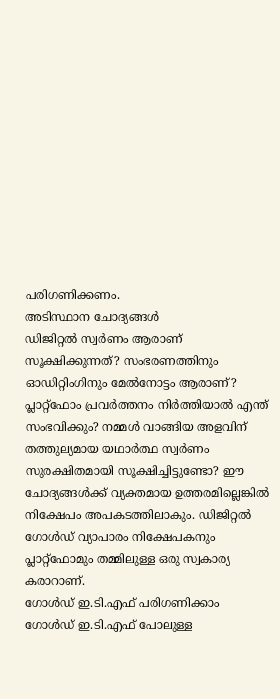പരിഗണിക്കണം.
അടിസ്ഥാന ചോദ്യങ്ങൾ
ഡിജിറ്റൽ സ്വർണം ആരാണ് സൂക്ഷിക്കുന്നത്? സംഭരണത്തിനും ഓഡിറ്റിംഗിനും മേൽനോട്ടം ആരാണ്? പ്ലാറ്റ്ഫോം പ്രവർത്തനം നിർത്തിയാൽ എന്ത് സംഭവിക്കും? നമ്മൾ വാങ്ങിയ അളവിന് തത്തുല്യമായ യഥാർത്ഥ സ്വർണം സുരക്ഷിതമായി സൂക്ഷിച്ചിട്ടുണ്ടോ? ഈ ചോദ്യങ്ങൾക്ക് വ്യക്തമായ ഉത്തരമില്ലെങ്കിൽ നിക്ഷേപം അപകടത്തിലാകും. ഡിജിറ്റൽ ഗോൾഡ് വ്യാപാരം നിക്ഷേപകനും പ്ലാറ്റ്ഫോമും തമ്മിലുള്ള ഒരു സ്വകാര്യ കരാറാണ്.
ഗോൾഡ് ഇ.ടി.എഫ് പരിഗണിക്കാം
ഗോൾഡ് ഇ.ടി.എഫ് പോലുള്ള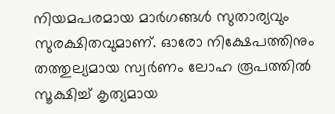നിയമപരമായ മാർഗങ്ങൾ സുതാര്യവും സുരക്ഷിതവുമാണ്. ഓരോ നിക്ഷേപത്തിനും തത്തുല്യമായ സ്വർണം ലോഹ രൂപത്തിൽ സൂക്ഷിച്ച് കൃത്യമായ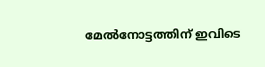മേൽനോട്ടത്തിന് ഇവിടെ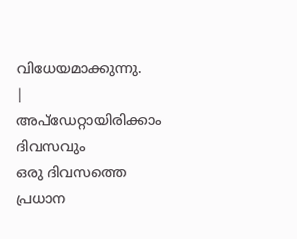വിധേയമാക്കുന്നു.
|
അപ്ഡേറ്റായിരിക്കാം ദിവസവും
ഒരു ദിവസത്തെ പ്രധാന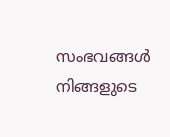സംഭവങ്ങൾ നിങ്ങളുടെ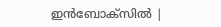ഇൻബോക്സിൽ |